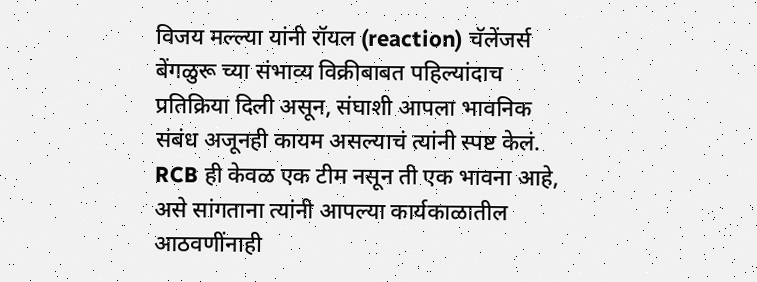विजय मल्ल्या यांनी रॉयल (reaction) चॅलेंजर्स बेंगळुरू च्या संभाव्य विक्रीबाबत पहिल्यांदाच प्रतिक्रिया दिली असून, संघाशी आपला भावनिक संबंध अजूनही कायम असल्याचं त्यांनी स्पष्ट केलं. RCB ही केवळ एक टीम नसून ती एक भावना आहे, असे सांगताना त्यांनी आपल्या कार्यकाळातील आठवणींनाही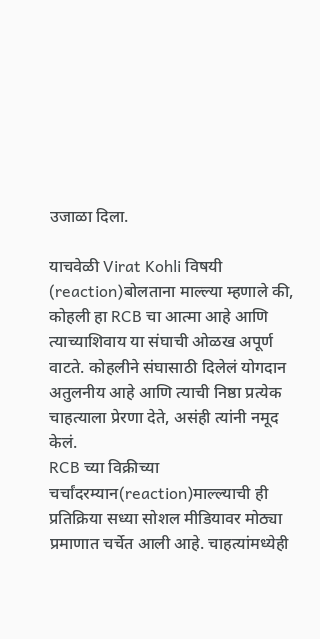उजाळा दिला.

याचवेळी Virat Kohli विषयी (reaction)बोलताना माल्ल्या म्हणाले की, कोहली हा RCB चा आत्मा आहे आणि त्याच्याशिवाय या संघाची ओळख अपूर्ण वाटते. कोहलीने संघासाठी दिलेलं योगदान अतुलनीय आहे आणि त्याची निष्ठा प्रत्येक चाहत्याला प्रेरणा देते, असंही त्यांनी नमूद केलं.
RCB च्या विक्रीच्या चर्चांदरम्यान(reaction)माल्ल्याची ही प्रतिक्रिया सध्या सोशल मीडियावर मोठ्या प्रमाणात चर्चेत आली आहे. चाहत्यांमध्येही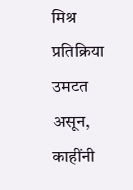मिश्र प्रतिक्रिया उमटत असून, काहींनी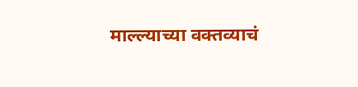माल्ल्याच्या वक्तव्याचं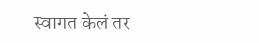स्वागत केलं तर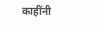काहींनी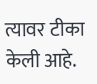त्यावर टीका केली आहे.